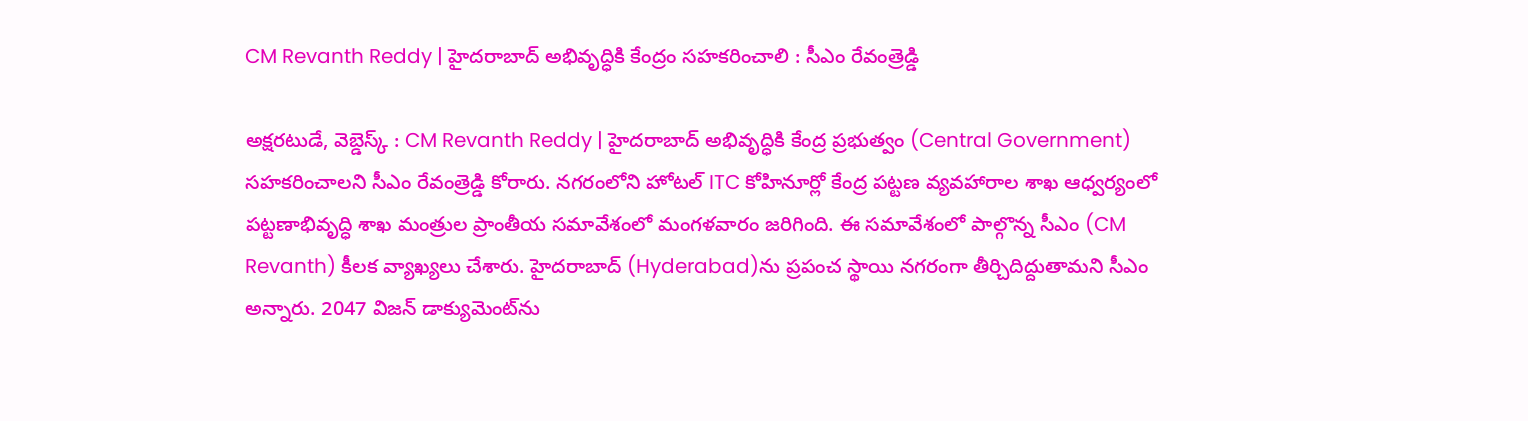CM Revanth Reddy | హైదరాబాద్ అభివృద్ధికి కేంద్రం సహకరించాలి : సీఎం రేవంత్రెడ్డి

అక్షరటుడే, వెబ్డెస్క్ : CM Revanth Reddy | హైదరాబాద్ అభివృద్ధికి కేంద్ర ప్రభుత్వం (Central Government) సహకరించాలని సీఎం రేవంత్రెడ్డి కోరారు. నగరంలోని హోటల్ ITC కోహినూర్లో కేంద్ర పట్టణ వ్యవహారాల శాఖ ఆధ్వర్యంలో పట్టణాభివృద్ధి శాఖ మంత్రుల ప్రాంతీయ సమావేశంలో మంగళవారం జరిగింది. ఈ సమావేశంలో పాల్గొన్న సీఎం (CM Revanth) కీలక వ్యాఖ్యలు చేశారు. హైదరాబాద్ (Hyderabad)ను ప్రపంచ స్థాయి నగరంగా తీర్చిదిద్దుతామని సీఎం అన్నారు. 2047 విజన్‌ డాక్యుమెంట్‌ను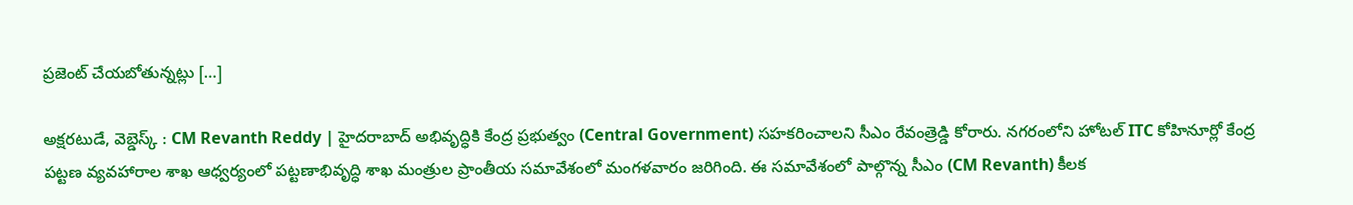ప్రజెంట్‌ చేయబోతున్నట్లు […]

అక్షరటుడే, వెబ్డెస్క్ : CM Revanth Reddy | హైదరాబాద్ అభివృద్ధికి కేంద్ర ప్రభుత్వం (Central Government) సహకరించాలని సీఎం రేవంత్రెడ్డి కోరారు. నగరంలోని హోటల్ ITC కోహినూర్లో కేంద్ర పట్టణ వ్యవహారాల శాఖ ఆధ్వర్యంలో పట్టణాభివృద్ధి శాఖ మంత్రుల ప్రాంతీయ సమావేశంలో మంగళవారం జరిగింది. ఈ సమావేశంలో పాల్గొన్న సీఎం (CM Revanth) కీలక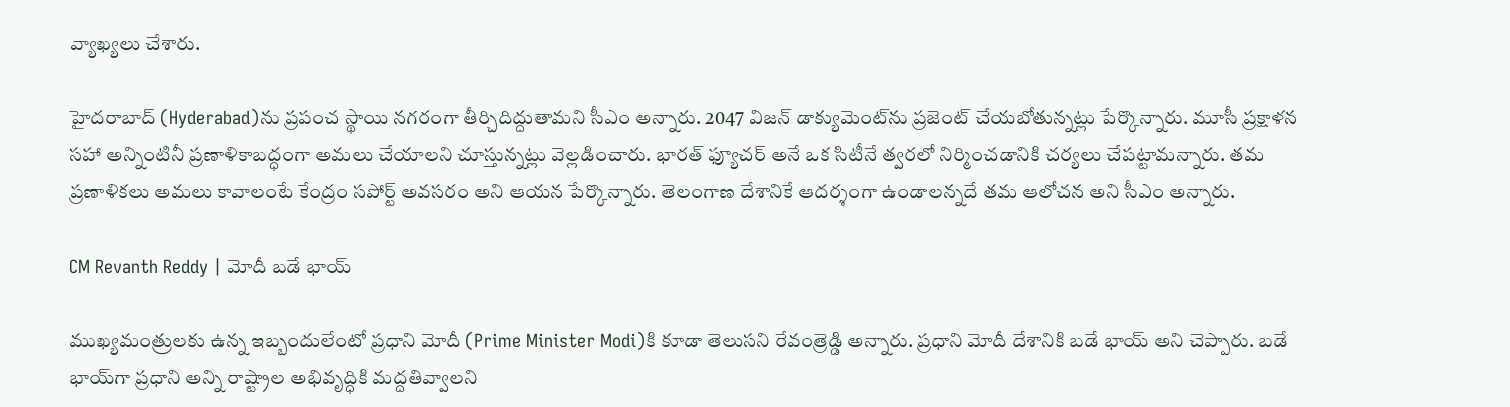వ్యాఖ్యలు చేశారు.

హైదరాబాద్ (Hyderabad)ను ప్రపంచ స్థాయి నగరంగా తీర్చిదిద్దుతామని సీఎం అన్నారు. 2047 విజన్‌ డాక్యుమెంట్‌ను ప్రజెంట్‌ చేయబోతున్నట్లు పేర్కొన్నారు. మూసీ ప్రక్షాళన సహా అన్నింటినీ ప్రణాళికాబద్ధంగా అమలు చేయాలని చూస్తున్నట్లు వెల్లడించారు. భారత్‌ ఫ్యూచర్‌ అనే ఒక సిటీనే త్వరలో నిర్మించడానికి చర్యలు చేపట్టామన్నారు. తమ ప్రణాళికలు అమలు కావాలంటే కేంద్రం సపోర్ట్ అవసరం అని ఆయన పేర్కొన్నారు. తెలంగాణ దేశానికే ఆదర్శంగా ఉండాలన్నదే తమ ఆలోచన అని సీఎం అన్నారు.

CM Revanth Reddy | మోదీ బడే భాయ్

ముఖ్యమంత్రులకు ఉన్న ఇబ్బందులేంటో ప్రధాని మోదీ (Prime Minister Modi)కి కూడా తెలుసని రేవంత్రెడ్డి అన్నారు. ప్రధాని మోదీ దేశానికి బడే భాయ్‌ అని చెప్పారు. బడే భాయ్‌గా ప్రధాని అన్ని రాష్ట్రాల అభివృద్ధికి మద్దతివ్వాలని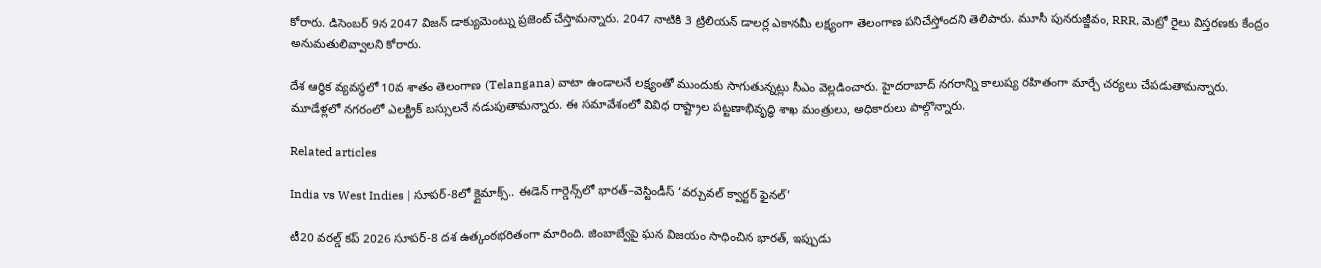కోరారు. డిసెంబర్ 9న 2047 విజన్ డాక్యుమెంట్ను ప్రజెంట్ చేస్తామన్నారు. 2047 నాటికి 3 ట్రిలియన్ డాలర్ల ఎకానమీ లక్ష్యంగా తెలంగాణ పనిచేస్తోందని తెలిపారు. మూసీ పునరుజ్జీవం, RRR, మెట్రో రైలు విస్తరణకు కేంద్రం అనుమతులివ్వాలని కోరారు.

దేశ ఆర్థిక వ్యవస్థలో 10వ శాతం తెలంగాణ (Telangana) వాటా ఉండాలనే లక్ష్యంతో ముందుకు సాగుతున్నట్లు సీఎం వెల్లడించారు. హైదరాబాద్ నగరాన్ని కాలుష్య రహితంగా మార్చే చర్యలు చేపడుతామన్నారు. మూడేళ్లలో నగరంలో ఎలక్ట్రిక్ బస్సులనే నడుపుతామన్నారు. ఈ సమావేశంలో వివిధ రాష్ట్రాల పట్టణాభివృద్ధి శాఖ మంత్రులు, అధికారులు పాల్గొన్నారు.

Related articles

India vs West Indies | సూపర్-8లో క్లైమాక్స్.. ఈడెన్ గార్డెన్స్‌లో భారత్–వెస్టిండీస్ ‘వర్చువల్ క్వార్టర్ ఫైనల్’

టీ20 వరల్డ్ కప్ 2026 సూపర్-8 దశ ఉత్కంఠభరితంగా మారింది. జింబాబ్వేపై ఘన విజయం సాధించిన భారత్, ఇప్పుడు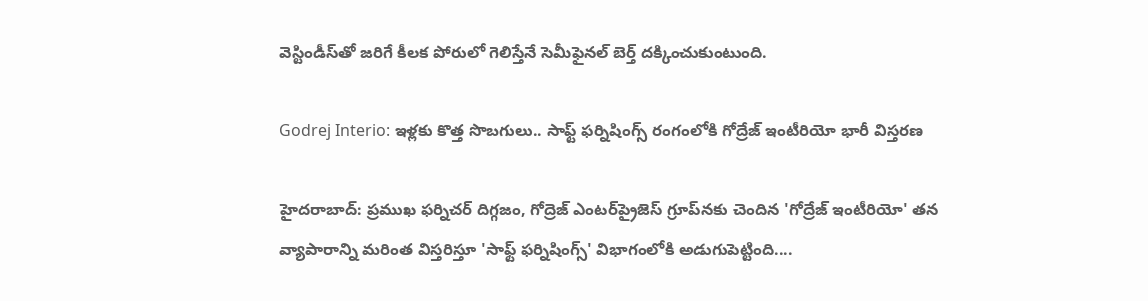వెస్టిండీస్‌తో జరిగే కీలక పోరులో గెలిస్తేనే సెమీఫైనల్ బెర్త్ దక్కించుకుంటుంది.

Godrej Interio: ఇళ్లకు కొత్త సొబగులు.. సాఫ్ట్ ఫర్నిషింగ్స్ రంగంలోకి గోద్రేజ్ ఇంటీరియో భారీ విస్తరణ

హైదరాబాద్: ప్రముఖ ఫర్నిచర్ దిగ్గజం, గోద్రెజ్ ఎంటర్‌ప్రైజెస్ గ్రూప్‌నకు చెందిన 'గోద్రేజ్ ఇంటీరియో' తన వ్యాపారాన్ని మరింత విస్తరిస్తూ 'సాఫ్ట్ ఫర్నిషింగ్స్' విభాగంలోకి అడుగుపెట్టింది....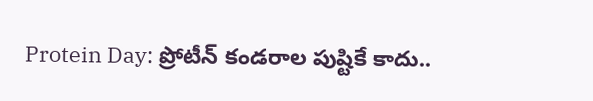Protein Day: ప్రోటీన్ కండరాల పుష్టికే కాదు..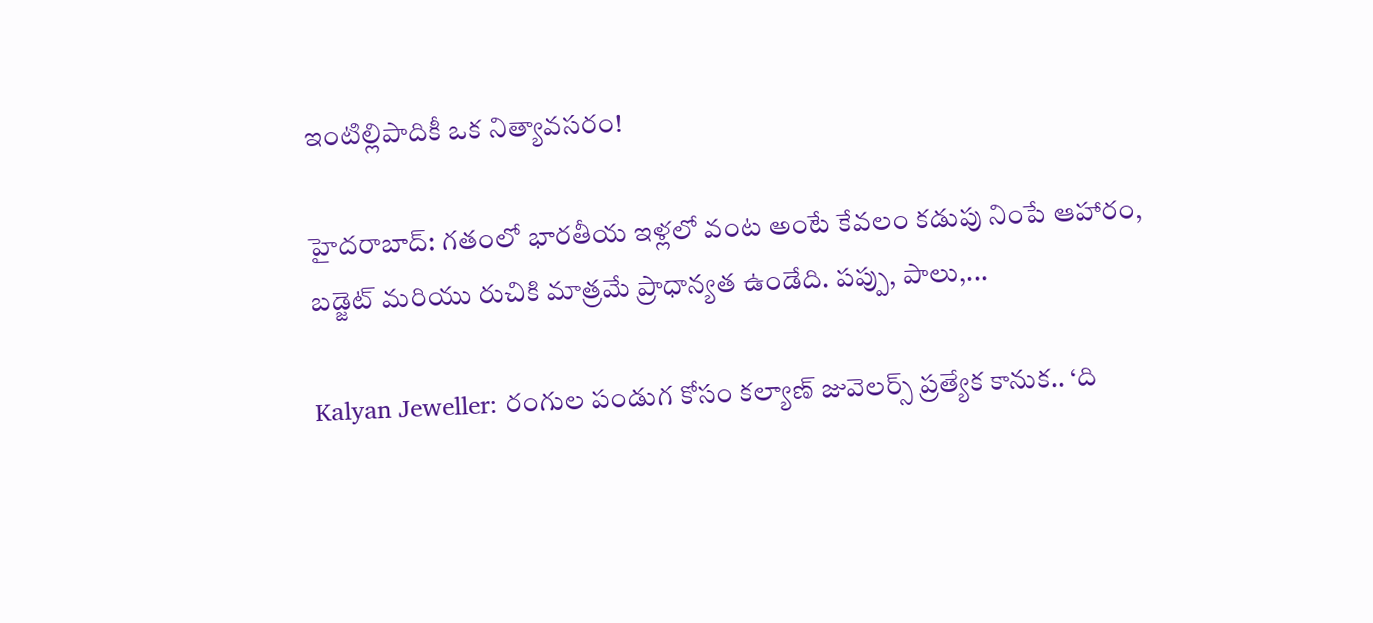ఇంటిల్లిపాదికీ ఒక నిత్యావసరం!

హైదరాబాద్: గతంలో భారతీయ ఇళ్లలో వంట అంటే కేవలం కడుపు నింపే ఆహారం, బడ్జెట్ మరియు రుచికి మాత్రమే ప్రాధాన్యత ఉండేది. పప్పు, పాలు,...

Kalyan Jeweller: రంగుల పండుగ కోసం కల్యాణ్ జువెలర్స్ ప్రత్యేక కానుక.. ‘ది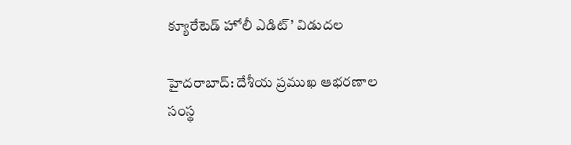క్యూరేటెడ్ హోలీ ఎడిట్’ విడుదల

హైదరాబాద్: దేశీయ ప్రముఖ ఆభరణాల సంస్థ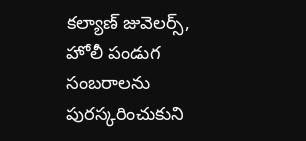కల్యాణ్ జువెలర్స్, హోలీ పండుగ సంబరాలను పురస్కరించుకుని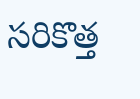సరికొత్త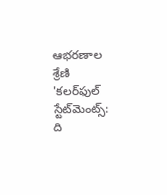ఆభరణాల శ్రేణి 'కలర్‌ఫుల్ స్టేట్‌మెంట్స్: ది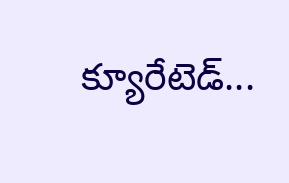క్యూరేటెడ్...